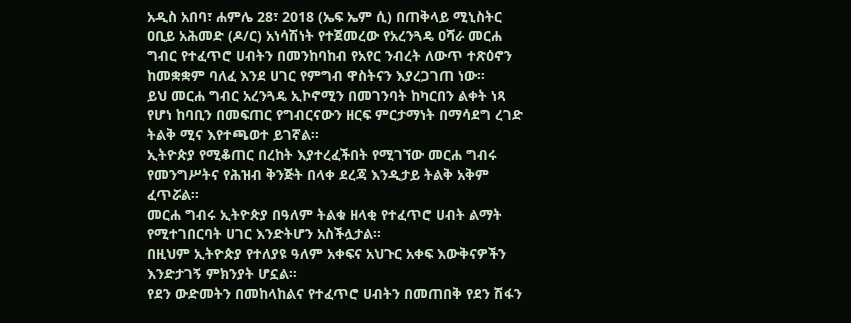አዲስ አበባ፣ ሐምሌ 28፣ 2018 (ኤፍ ኤም ሲ) በጠቅላይ ሚኒስትር ዐቢይ አሕመድ (ዶ/ር) አነሳሽነት የተጀመረው የአረንጓዴ ዐሻራ መርሐ ግብር የተፈጥሮ ሀብትን በመንከባከብ የአየር ንብረት ለውጥ ተጽዕኖን ከመቋቋም ባለፈ እንደ ሀገር የምግብ ዋስትናን እያረጋገጠ ነው፡፡
ይህ መርሐ ግብር አረንጓዴ ኢኮኖሚን በመገንባት ከካርበን ልቀት ነጻ የሆነ ከባቢን በመፍጠር የግብርናውን ዘርፍ ምርታማነት በማሳደግ ረገድ ትልቅ ሚና እየተጫወተ ይገኛል።
ኢትዮጵያ የሚቆጠር በረከት እያተረፈችበት የሚገኘው መርሐ ግብሩ የመንግሥትና የሕዝብ ቅንጅት በላቀ ደረጃ እንዲታይ ትልቅ አቅም ፈጥሯል፡፡
መርሐ ግብሩ ኢትዮጵያ በዓለም ትልቁ ዘላቂ የተፈጥሮ ሀብት ልማት የሚተገበርባት ሀገር እንድትሆን አስችሏታል፡፡
በዚህም ኢትዮጵያ የተለያዩ ዓለም አቀፍና አህጉር አቀፍ እውቅናዎችን እንድታገኝ ምክንያት ሆኗል፡፡
የደን ውድመትን በመከላከልና የተፈጥሮ ሀብትን በመጠበቅ የደን ሽፋን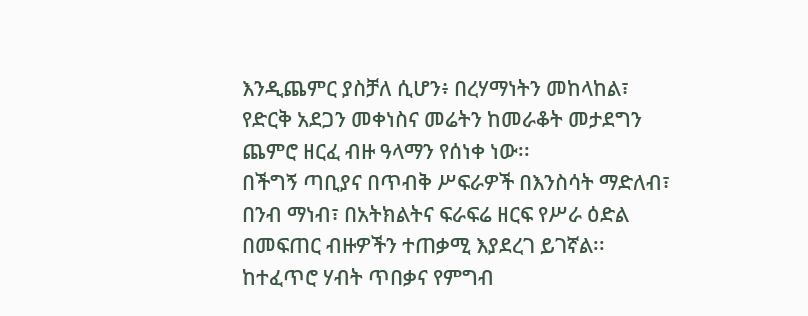እንዲጨምር ያስቻለ ሲሆን፥ በረሃማነትን መከላከል፣ የድርቅ አደጋን መቀነስና መሬትን ከመራቆት መታደግን ጨምሮ ዘርፈ ብዙ ዓላማን የሰነቀ ነው፡፡
በችግኝ ጣቢያና በጥብቅ ሥፍራዎች በእንስሳት ማድለብ፣ በንብ ማነብ፣ በአትክልትና ፍራፍሬ ዘርፍ የሥራ ዕድል በመፍጠር ብዙዎችን ተጠቃሚ እያደረገ ይገኛል፡፡
ከተፈጥሮ ሃብት ጥበቃና የምግብ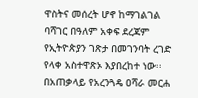ዋስትና መሰረት ሆኖ ከማገልገል ባሻገር በዓለም አቀፍ ደረጃም የኢትዮጵያን ገጽታ በመገንባት ረገድ የላቀ አስተዋጽኦ እያበረከተ ነው፡፡
በአጠቃላይ የአረንጓዴ ዐሻራ መርሐ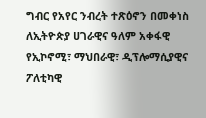ግብር የአየር ንብረት ተጽዕኖን በመቀነስ ለኢትዮጵያ ሀገራዊና ዓለም አቀፋዊ የኢኮኖሚ፣ ማህበራዊ፣ ዲፕሎማሲያዊና ፖለቲካዊ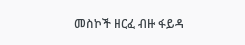መስኮች ዘርፈ ብዙ ፋይዳ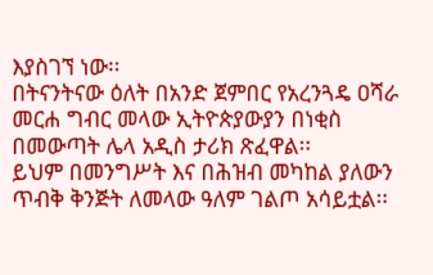እያስገኘ ነው፡፡
በትናንትናው ዕለት በአንድ ጀምበር የአረንጓዴ ዐሻራ መርሐ ግብር መላው ኢትዮጵያውያን በነቂስ በመውጣት ሌላ አዲስ ታሪክ ጽፈዋል፡፡
ይህም በመንግሥት እና በሕዝብ መካከል ያለውን ጥብቅ ቅንጅት ለመላው ዓለም ገልጦ አሳይቷል፡፡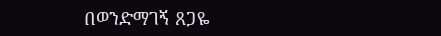በወንድማገኝ ጸጋዬ